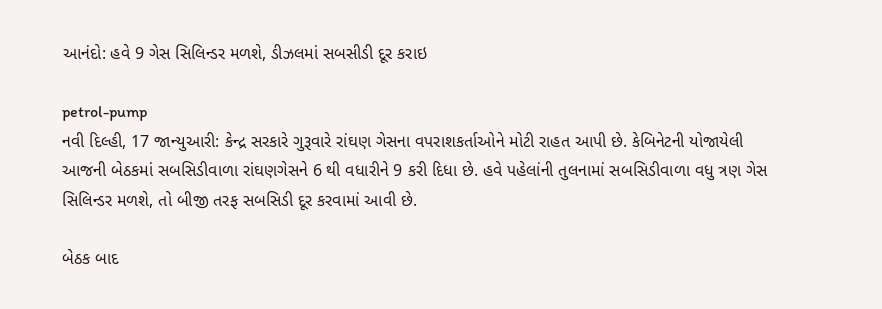આનંદો: હવે 9 ગેસ સિલિન્ડર મળશે, ડીઝલમાં સબસીડી દૂર કરાઇ

petrol-pump
નવી દિલ્હી, 17 જાન્યુઆરી: કેન્દ્ર સરકારે ગુરૂવારે રાંઘણ ગેસના વપરાશકર્તાઓને મોટી રાહત આપી છે. કેબિનેટની યોજાયેલી આજની બેઠકમાં સબસિડીવાળા રાંઘણગેસને 6 થી વધારીને 9 કરી દિધા છે. હવે પહેલાંની તુલનામાં સબસિડીવાળા વધુ ત્રણ ગેસ સિલિન્ડર મળશે, તો બીજી તરફ સબસિડી દૂર કરવામાં આવી છે.

બેઠક બાદ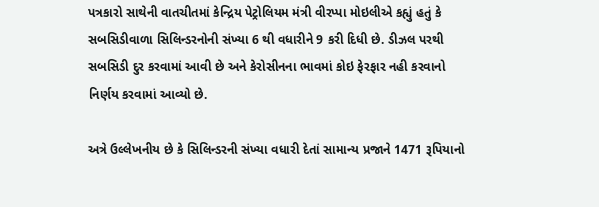પત્રકારો સાથેની વાતચીતમાં કેન્દ્રિય પેટ્રોલિયમ મંત્રી વીરપ્પા મોઇલીએ કહ્યું હતું કે સબસિડીવાળા સિલિન્ડરનોની સંખ્યા 6 થી વધારીને 9 કરી દિધી છે. ડીઝલ પરથી સબસિડી દુર કરવામાં આવી છે અને કેરોસીનના ભાવમાં કોઇ ફેરફાર નહી કરવાનો નિર્ણય કરવામાં આવ્યો છે.

અત્રે ઉલ્લેખનીય છે કે સિલિન્ડરની સંખ્યા વધારી દેતાં સામાન્ય પ્રજાને 1471 રૂપિયાનો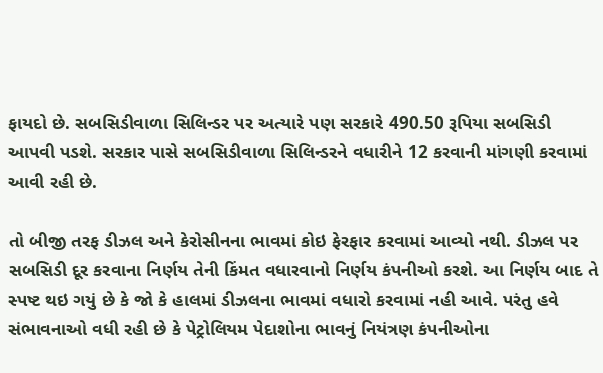ફાયદો છે. સબસિડીવાળા સિલિન્ડર પર અત્યારે પણ સરકારે 490.50 રૂપિયા સબસિડી આપવી પડશે. સરકાર પાસે સબસિડીવાળા સિલિન્ડરને વધારીને 12 કરવાની માંગણી કરવામાં આવી રહી છે.

તો બીજી તરફ ડીઝલ અને કેરોસીનના ભાવમાં કોઇ ફેરફાર કરવામાં આવ્યો નથી. ડીઝલ પર સબસિડી દૂર કરવાના નિર્ણય તેની કિંમત વધારવાનો નિર્ણય કંપનીઓ કરશે. આ નિર્ણય બાદ તે સ્પષ્ટ થઇ ગયું છે કે જો કે હાલમાં ડીઝલના ભાવમાં વધારો કરવામાં નહી આવે. પરંતુ હવે સંભાવનાઓ વધી રહી છે કે પેટ્રોલિયમ પેદાશોના ભાવનું નિયંત્રણ કંપનીઓના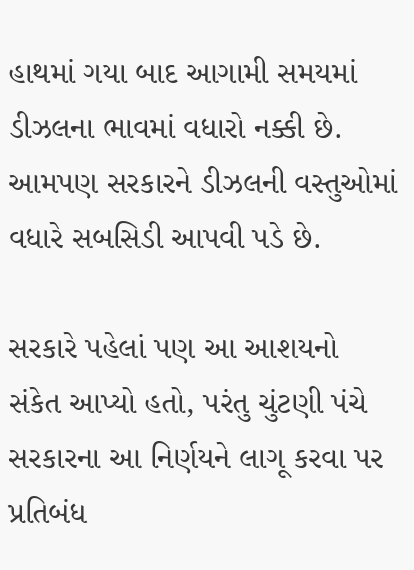હાથમાં ગયા બાદ આગામી સમયમાં ડીઝલના ભાવમાં વધારો નક્કી છે. આમપણ સરકારને ડીઝલની વસ્તુઓમાં વધારે સબસિડી આપવી પડે છે.

સરકારે પહેલાં પણ આ આશયનો સંકેત આપ્યો હતો, પરંતુ ચુંટણી પંચે સરકારના આ નિર્ણયને લાગૂ કરવા પર પ્રતિબંધ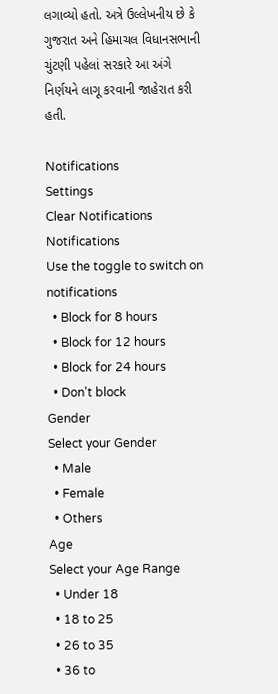લગાવ્યો હતો. અત્રે ઉલ્લેખનીય છે કે ગુજરાત અને હિમાચલ વિધાનસભાની ચુંટણી પહેલાં સરકારે આ અંગે નિર્ણયને લાગૂ કરવાની જાહેરાત કરી હતી.

Notifications
Settings
Clear Notifications
Notifications
Use the toggle to switch on notifications
  • Block for 8 hours
  • Block for 12 hours
  • Block for 24 hours
  • Don't block
Gender
Select your Gender
  • Male
  • Female
  • Others
Age
Select your Age Range
  • Under 18
  • 18 to 25
  • 26 to 35
  • 36 to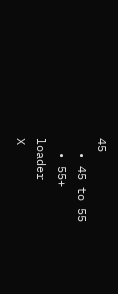45
  • 45 to 55
  • 55+
loader
X